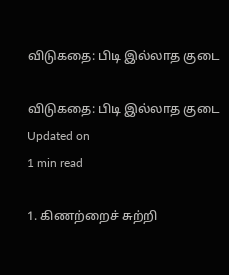விடுகதை: பிடி இல்லாத குடை

விடுகதை: பிடி இல்லாத குடை
Updated on
1 min read

1. கிணற்றைச் சுற்றி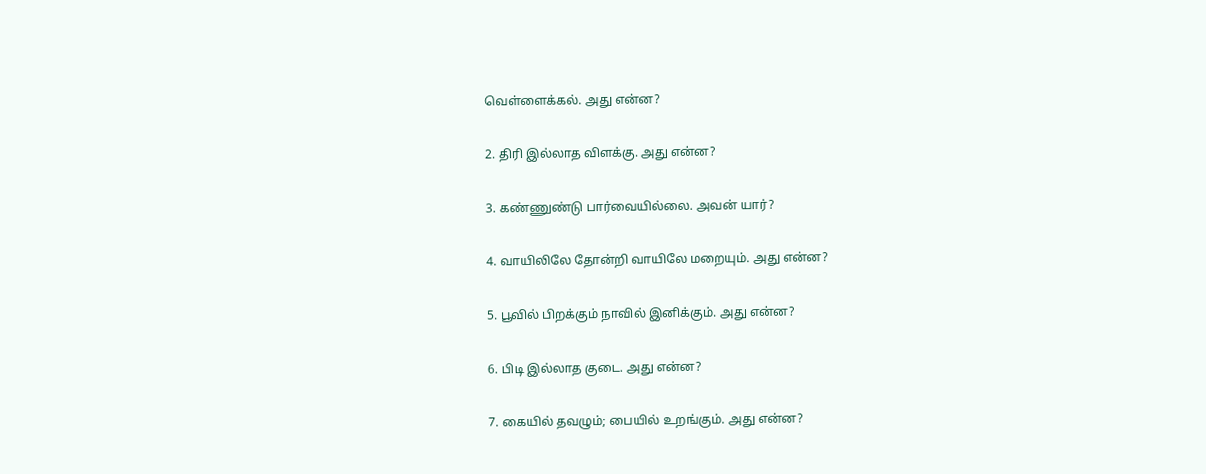வெள்ளைக்கல். அது என்ன?

2. திரி இல்லாத விளக்கு. அது என்ன?

3. கண்ணுண்டு பார்வையில்லை. அவன் யார்?

4. வாயிலிலே தோன்றி வாயிலே மறையும். அது என்ன?

5. பூவில் பிறக்கும் நாவில் இனிக்கும். அது என்ன?

6. பிடி இல்லாத குடை. அது என்ன?

7. கையில் தவழும்; பையில் உறங்கும். அது என்ன?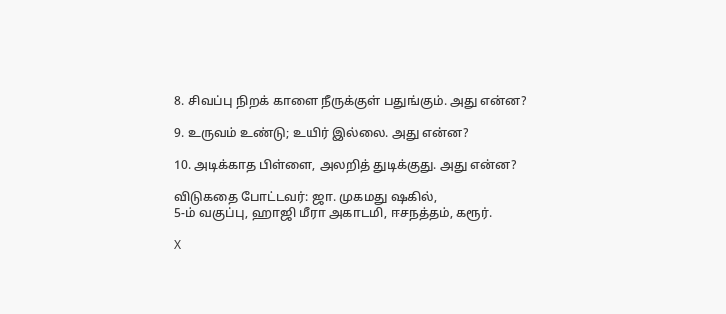8. சிவப்பு நிறக் காளை நீருக்குள் பதுங்கும். அது என்ன?

9. உருவம் உண்டு; உயிர் இல்லை. அது என்ன?

10. அடிக்காத பிள்ளை, அலறித் துடிக்குது. அது என்ன?

விடுகதை போட்டவர்: ஜா. முகமது ஷகில்,
5-ம் வகுப்பு, ஹாஜி மீரா அகாடமி, ஈசநத்தம், கரூர்.

X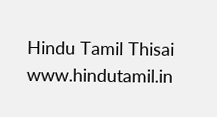Hindu Tamil Thisai
www.hindutamil.in